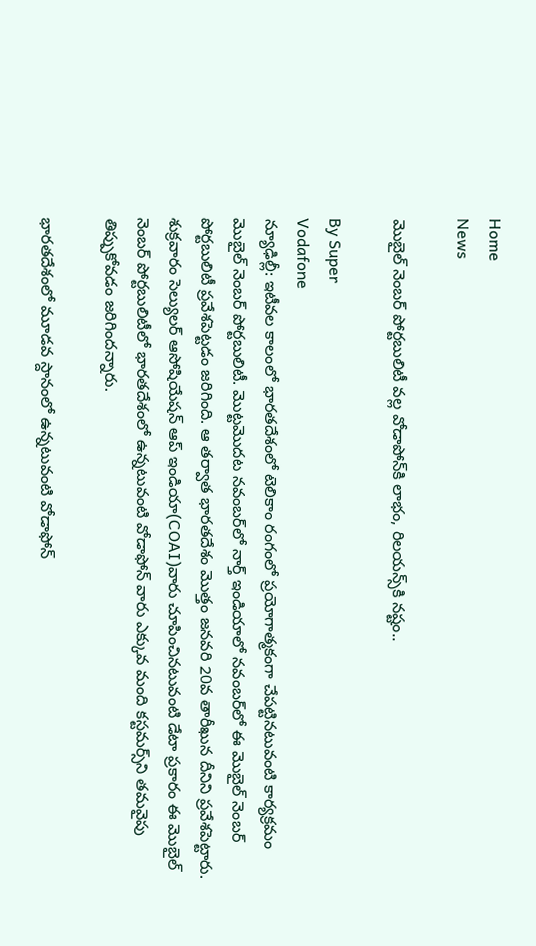Home
News

మొబైల్ నెంబర్ పోర్టబులిటీ వల్ల వోడాపోన్‌కి లాభం, రిలయన్స్‌కి నష్టం..

By Super
Vodafone
న్యూఢిల్లీ: ఇటీవల కాలంలో భారతదేశంలో టెలికాం రంగంలో ప్రయోగాత్మకంగా చేపట్టినటువంటి కార్యక్రమం మొబైల్ నెంబర్ పోర్టబులిటీ. మొట్టమొదట నవంబర్‌‌లో నార్త్ ఇండియాలో నవంబర్‌లో ఈ మొబైల్ నెంబర్ పోర్టబులిటీ ప్రవేశపెట్టడం జరిగింది. ఆ తర్వాత భారతదేశం మొత్తం జనవరి 20వ తారీఖున దీనిని ప్రవేశపెట్టారు. శుక్రవారం సెల్యులర్ ఆసోషియేషన్ ఆప్ ఇండియా(COAI)వారు చూపించినటువంటి డేటా ప్రకారం ఈ మొబైల్ నెంబర్ పోర్టబులిటీలో భారతదేశంలో ఉన్నటువంటి వోడాఫోన్ వారు ఎక్కువ మంది కస్టమర్స్‌ని తమవైపు తిప్పుకోవడం జరిగిందన్నారు.

భారతదేశంలో మూడవ స్దానంలో ఉన్నటువంటి వోడాఫోన్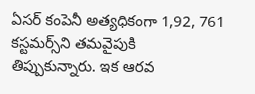ఏసర్ కంపెనీ అత్యధికంగా 1,92, 761 కస్టమర్స్‌ని తమవైపుకి తిప్పుకున్నారు. ఇక ఆరవ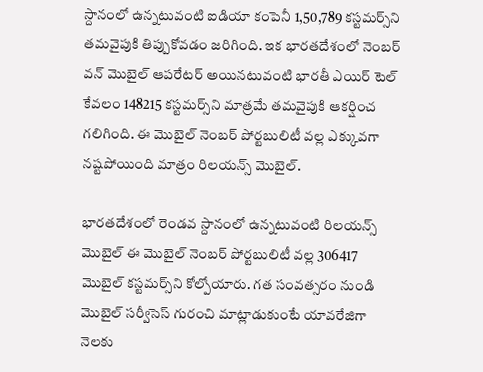స్దానంలో ఉన్నటువంటి ఐడియా కంపెనీ 1,50,789 కస్టమర్స్‌ని తమవైపుకి తిప్పుకోవడం జరిగింది. ఇక భారతదేశంలో నెంబర్ వన్ మొబైల్ ఆపరేటర్ అయినటువంటి భారతీ ఎయిర్ టెల్ కేవలం 148215 కస్టమర్స్‌ని మాత్రమే తమవైపుకి ఆకర్షించ గలిగింది. ఈ మొబైల్ నెంబర్ పోర్టబులిటీ వల్ల ఎక్కువగా నష్టపోయింది మాత్రం రిలయన్స్ మొబైల్.

భారతదేశంలో రెండవ స్దానంలో ఉన్నటువంటి రిలయన్స్ మొబైల్ ఈ మొబైల్ నెంబర్ పోర్టబులిటీ వల్ల 306417 మొబైల్ కస్టమర్స్‌ని కోల్పోయారు. గత సంవత్సరం నుండి మొబైల్ సర్వీసెస్ గురంచి మాట్లాడుకుంటే యావరేజిగా నెలకు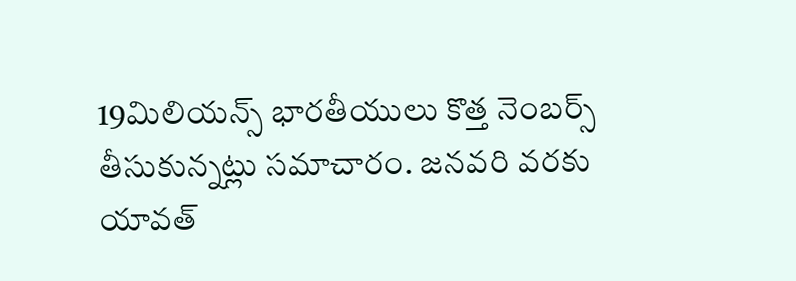19మిలియన్స్ భారతీయులు కొత్త నెంబర్స్ తీసుకున్నట్లు సమాచారం. జనవరి వరకు యావత్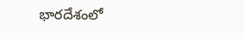భారదేశంలో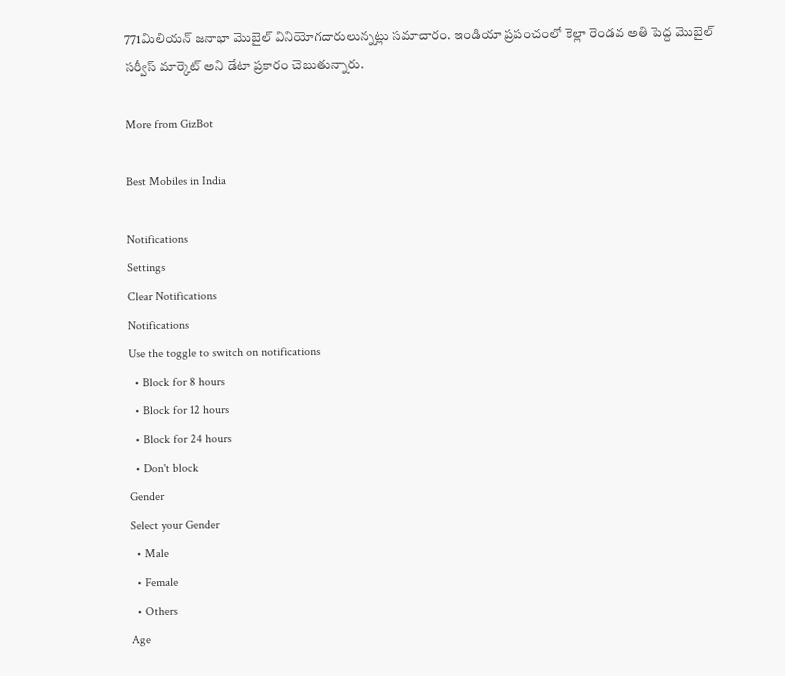771మిలియన్ జనాభా మొబైల్ వినియోగదారులున్నట్లు సమాచారం. ఇండియా ప్రపంచంలో కెల్లా రెండవ అతి పెద్ద మొబైల్ సర్వీస్ మార్కెట్ అని డేటా ప్రకారం చెబుతున్నారు.

More from GizBot

Best Mobiles in India

Notifications
Settings
Clear Notifications
Notifications
Use the toggle to switch on notifications
  • Block for 8 hours
  • Block for 12 hours
  • Block for 24 hours
  • Don't block
Gender
Select your Gender
  • Male
  • Female
  • Others
Age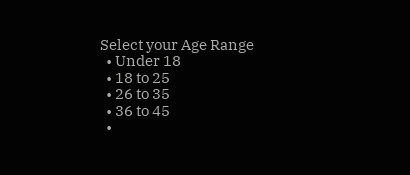Select your Age Range
  • Under 18
  • 18 to 25
  • 26 to 35
  • 36 to 45
  •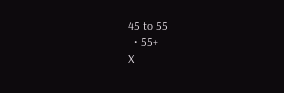45 to 55
  • 55+
X